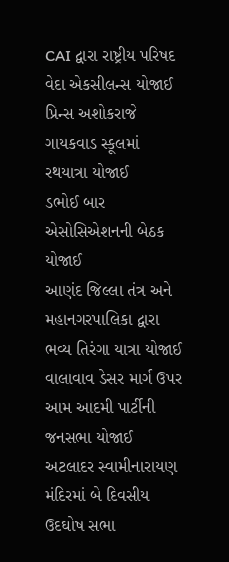CAI દ્વારા રાષ્ટ્રીય પરિષદ વેદા એકસીલન્સ યોજાઈ
પ્રિન્સ અશોકરાજે ગાયકવાડ સ્કૂલમાં રથયાત્રા યોજાઈ
ડભોઈ બાર એસોસિએશનની બેઠક યોજાઈ
આણંદ જિલ્લા તંત્ર અને મહાનગરપાલિકા દ્વારા ભવ્ય તિરંગા યાત્રા યોજાઈ
વાલાવાવ ડેસર માર્ગ ઉપર આમ આદમી પાર્ટીની જનસભા યોજાઈ
અટલાદર સ્વામીનારાયણ મંદિરમાં બે દિવસીય ઉદઘોષ સભા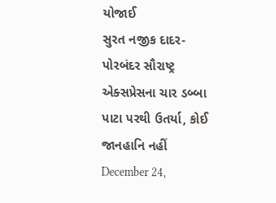યોજાઈ
સુરત નજીક દાદર-પોરબંદર સૌરાષ્ટ્ર એક્સપ્રેસના ચાર ડબ્બા પાટા પરથી ઉતર્યા, કોઈ જાનહાનિ નહીં
December 24,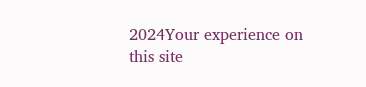2024Your experience on this site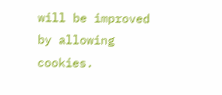will be improved by allowing cookies.